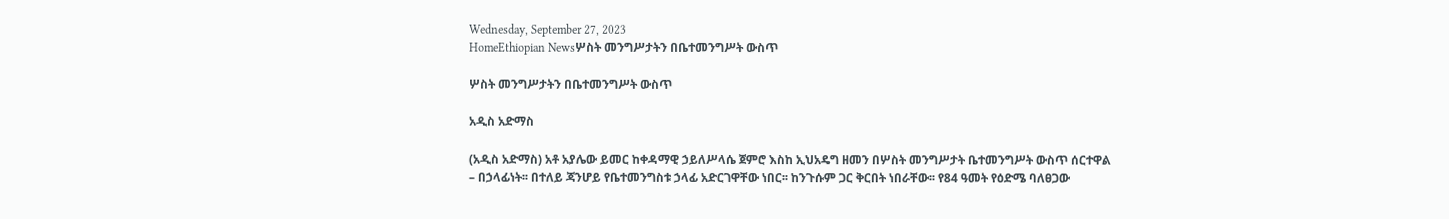Wednesday, September 27, 2023
HomeEthiopian Newsሦስት መንግሥታትን በቤተመንግሥት ውስጥ

ሦስት መንግሥታትን በቤተመንግሥት ውስጥ

አዲስ አድማስ

(አዲስ አድማስ) አቶ አያሌው ይመር ከቀዳማዊ ኃይለሥላሴ ጀምሮ እስከ ኢህአዴግ ዘመን በሦስት መንግሥታት ቤተመንግሥት ውስጥ ሰርተዋል – በኃላፊነት፡፡ በተለይ ጃንሆይ የቤተመንግስቱ ኃላፊ አድርገዋቸው ነበር፡፡ ከንጉሱም ጋር ቅርበት ነበራቸው፡፡ የ84 ዓመት የዕድሜ ባለፀጋው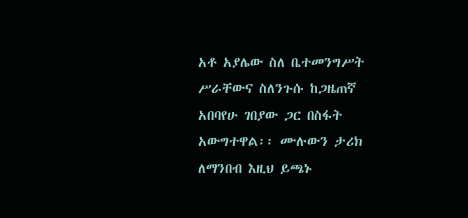አቶ አያሌው ስለ ቤተመንግሥት ሥራቸውና ስለንጉሱ ከጋዜጠኛ አበባየሁ ገበያው ጋር በስፋት አውግተዋል፡፡ ሙሉውን ታሪክ ለማንበብ እዚህ ይጫኑ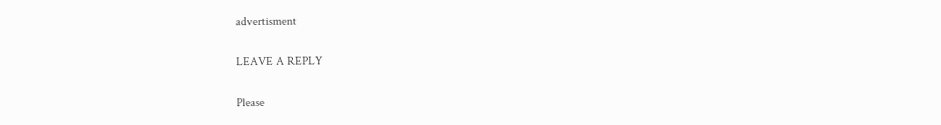advertisment

LEAVE A REPLY

Please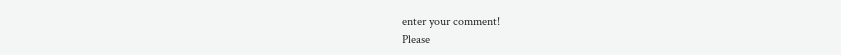enter your comment!
Please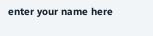enter your name here